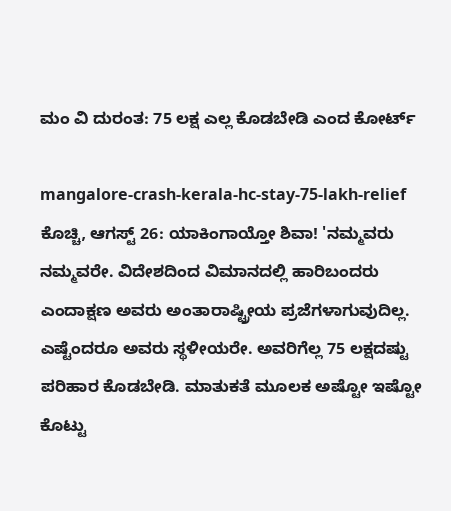ಮಂ ವಿ ದುರಂತ: 75 ಲಕ್ಷ ಎಲ್ಲ ಕೊಡಬೇಡಿ ಎಂದ ಕೋರ್ಟ್‌

mangalore-crash-kerala-hc-stay-75-lakh-relief
ಕೊಚ್ಚಿ, ಆಗಸ್ಟ್ 26: ಯಾಕಿಂಗಾಯ್ತೋ ಶಿವಾ! 'ನಮ್ಮವರು ನಮ್ಮವರೇ. ವಿದೇಶದಿಂದ ವಿಮಾನದಲ್ಲಿ ಹಾರಿಬಂದರು ಎಂದಾಕ್ಷಣ ಅವರು ಅಂತಾರಾಷ್ಟ್ರೀಯ ಪ್ರಜೆಗಳಾಗುವುದಿಲ್ಲ. ಎಷ್ಟೆಂದರೂ ಅವರು ಸ್ಥಳೀಯರೇ. ಅವರಿಗೆಲ್ಲ 75 ಲಕ್ಷದಷ್ಟು ಪರಿಹಾರ ಕೊಡಬೇಡಿ. ಮಾತುಕತೆ ಮೂಲಕ ಅಷ್ಟೋ ಇಷ್ಟೋ ಕೊಟ್ಟು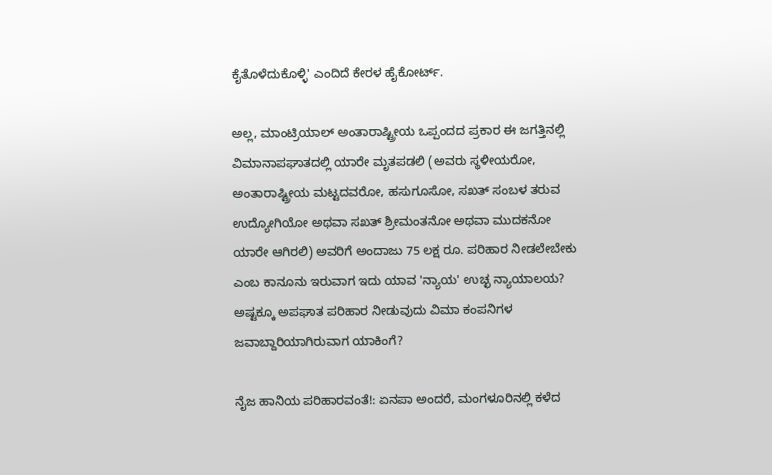ಕೈತೊಳೆದುಕೊಳ್ಳಿ' ಎಂದಿದೆ ಕೇರಳ ಹೈಕೋರ್ಟ್‌.

ಅಲ್ಲ, ಮಾಂಟ್ರಿಯಾಲ್ ಅಂತಾರಾಷ್ಟ್ರೀಯ ಒಪ್ಪಂದದ ಪ್ರಕಾರ ಈ ಜಗತ್ತಿನಲ್ಲಿ ವಿಮಾನಾಪಘಾತದಲ್ಲಿ ಯಾರೇ ಮೃತಪಡಲಿ (ಅವರು ಸ್ಥಳೀಯರೋ, ಅಂತಾರಾಷ್ಟ್ರೀಯ ಮಟ್ಟದವರೋ, ಹಸುಗೂಸೋ, ಸಖತ್ ಸಂಬಳ ತರುವ ಉದ್ಯೋಗಿಯೋ ಅಥವಾ ಸಖತ್ ಶ್ರೀಮಂತನೋ ಅಥವಾ ಮುದಕನೋ ಯಾರೇ ಆಗಿರಲಿ) ಅವರಿಗೆ ಅಂದಾಜು 75 ಲಕ್ಷ ರೂ. ಪರಿಹಾರ ನೀಡಲೇಬೇಕು ಎಂಬ ಕಾನೂನು ಇರುವಾಗ ಇದು ಯಾವ 'ನ್ಯಾಯ' ಉಚ್ಛ ನ್ಯಾಯಾಲಯ? ಅಷ್ಟಕ್ಕೂ ಅಪಘಾತ ಪರಿಹಾರ ನೀಡುವುದು ವಿಮಾ ಕಂಪನಿಗಳ ಜವಾಬ್ದಾರಿಯಾಗಿರುವಾಗ ಯಾಕಿಂಗೆ?

ನೈಜ ಹಾನಿಯ ಪರಿಹಾರವಂತೆ!: ಏನಪಾ ಅಂದರೆ, ಮಂಗಳೂರಿನಲ್ಲಿ ಕಳೆದ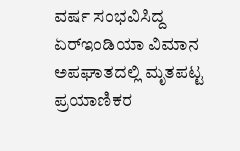ವರ್ಷ ಸಂಭವಿಸಿದ್ದ ಏರ್‌ಇಂಡಿಯಾ ವಿಮಾನ ಅಪಘಾತದಲ್ಲಿ ಮೃತಪಟ್ಟ ಪ್ರಯಾಣಿಕರ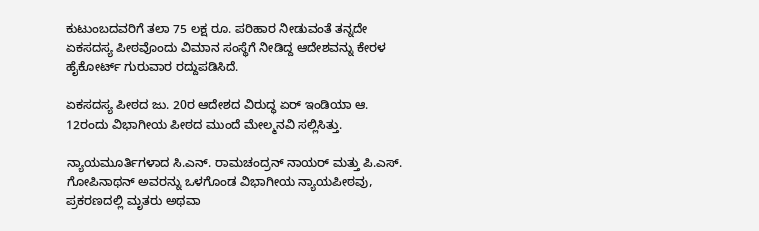ಕುಟುಂಬದವರಿಗೆ ತಲಾ 75 ಲಕ್ಷ ರೂ. ಪರಿಹಾರ ನೀಡುವಂತೆ ತನ್ನದೇ ಏಕಸದಸ್ಯ ಪೀಠವೊಂದು ವಿಮಾನ ಸಂಸ್ಥೆಗೆ ನೀಡಿದ್ದ ಆದೇಶವನ್ನು ಕೇರಳ ಹೈಕೋರ್ಟ್ ಗುರುವಾರ ರದ್ದುಪಡಿಸಿದೆ.

ಏಕಸದಸ್ಯ ಪೀಠದ ಜು. 20ರ ಆದೇಶದ ವಿರುದ್ಧ ಏರ್ ಇಂಡಿಯಾ ಆ. 12ರಂದು ವಿಭಾಗೀಯ ಪೀಠದ ಮುಂದೆ ಮೇಲ್ಮನವಿ ಸಲ್ಲಿಸಿತ್ತು.

ನ್ಯಾಯಮೂರ್ತಿಗಳಾದ ಸಿ.ಎನ್. ರಾಮಚಂದ್ರನ್ ನಾಯರ್ ಮತ್ತು ಪಿ.ಎಸ್. ಗೋಪಿನಾಥನ್ ಅವರನ್ನು ಒಳಗೊಂಡ ವಿಭಾಗೀಯ ನ್ಯಾಯಪೀಠವು, ಪ್ರಕರಣದಲ್ಲಿ ಮೃತರು ಅಥವಾ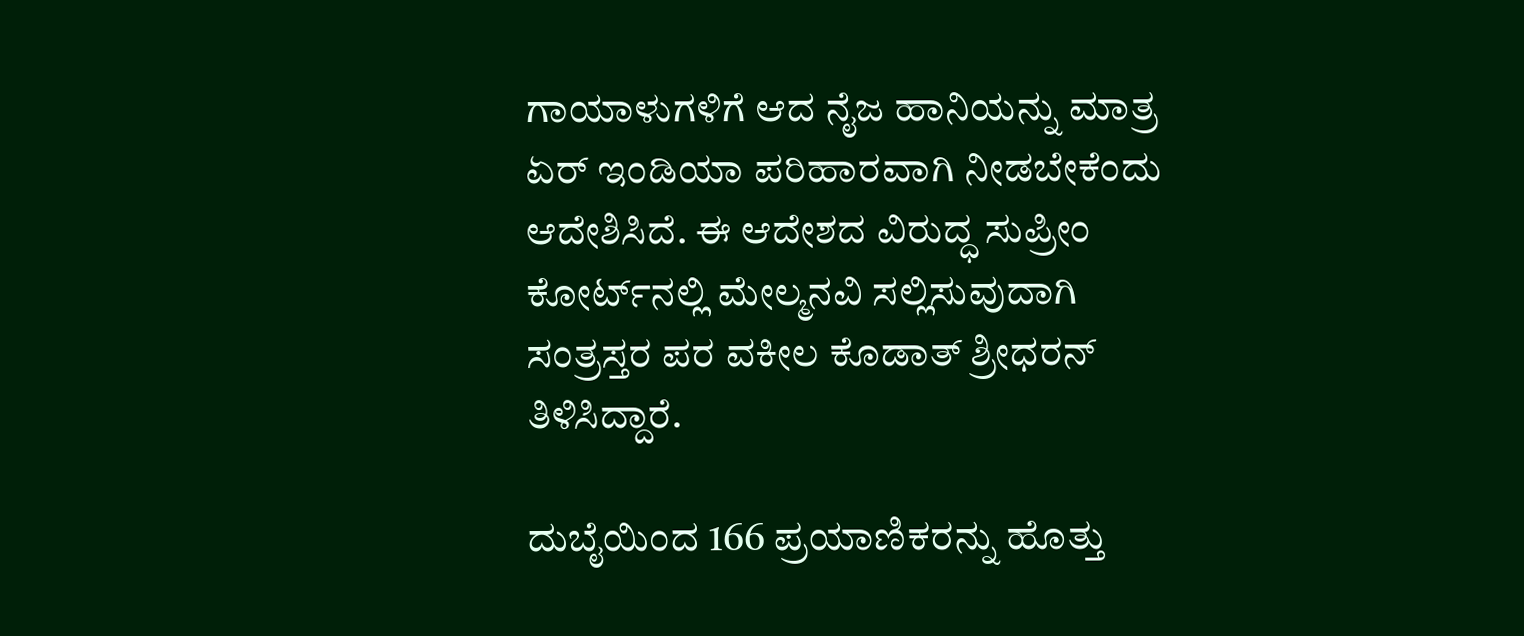ಗಾಯಾಳುಗಳಿಗೆ ಆದ ನೈಜ ಹಾನಿಯನ್ನು ಮಾತ್ರ ಏರ್ ಇಂಡಿಯಾ ಪರಿಹಾರವಾಗಿ ನೀಡಬೇಕೆಂದು ಆದೇಶಿಸಿದೆ. ಈ ಆದೇಶದ ವಿರುದ್ಧ ಸುಪ್ರೀಂ ಕೋರ್ಟ್‌ನಲ್ಲಿ ಮೇಲ್ಮನವಿ ಸಲ್ಲಿಸುವುದಾಗಿ ಸಂತ್ರಸ್ತರ ಪರ ವಕೀಲ ಕೊಡಾತ್ ಶ್ರೀಧರನ್ ತಿಳಿಸಿದ್ದಾರೆ.

ದುಬೈಯಿಂದ 166 ಪ್ರಯಾಣಿಕರನ್ನು ಹೊತ್ತು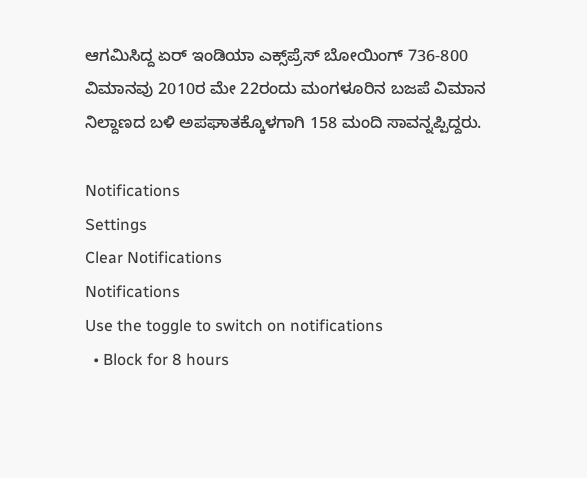ಆಗಮಿಸಿದ್ದ ಏರ್ ಇಂಡಿಯಾ ಎಕ್ಸ್‌ಪ್ರೆಸ್ ಬೋಯಿಂಗ್ 736-800 ವಿಮಾನವು 2010ರ ಮೇ 22ರಂದು ಮಂಗಳೂರಿನ ಬಜಪೆ ವಿಮಾನ ನಿಲ್ದಾಣದ ಬಳಿ ಅಪಘಾತಕ್ಕೊಳಗಾಗಿ 158 ಮಂದಿ ಸಾವನ್ನಪ್ಪಿದ್ದರು.

Notifications
Settings
Clear Notifications
Notifications
Use the toggle to switch on notifications
  • Block for 8 hours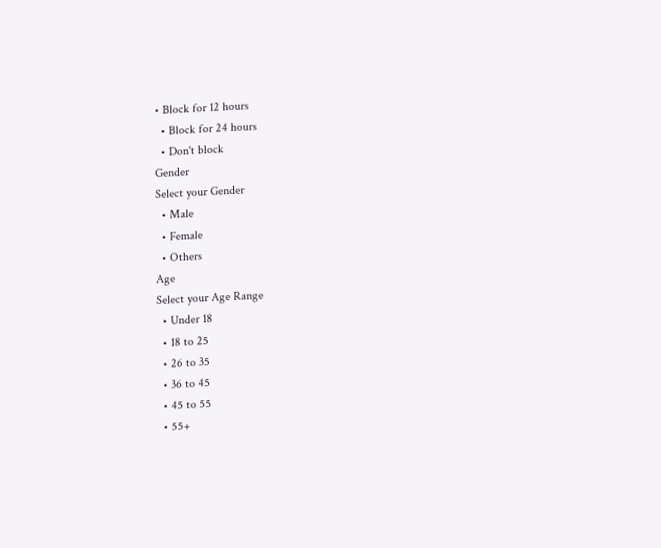• Block for 12 hours
  • Block for 24 hours
  • Don't block
Gender
Select your Gender
  • Male
  • Female
  • Others
Age
Select your Age Range
  • Under 18
  • 18 to 25
  • 26 to 35
  • 36 to 45
  • 45 to 55
  • 55+